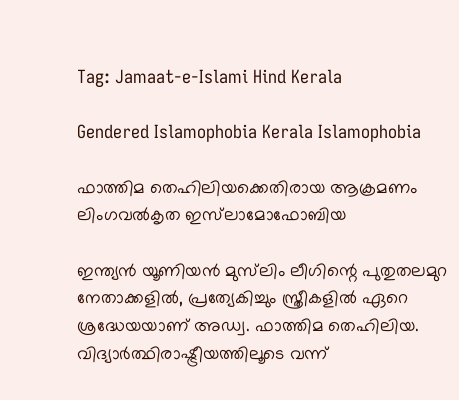Tag: Jamaat-e-Islami Hind Kerala

Gendered Islamophobia Kerala Islamophobia

ഫാത്തിമ തെഹിലിയക്കെതിരായ ആക്രമണം ലിംഗവല്‍കൃത ഇസ്‌ലാമോഫോബിയ

ഇന്ത്യന്‍ യൂണിയന്‍ മുസ്‌ലിം ലീഗിന്റെ പുതുതലമുറ നേതാക്കളില്‍, പ്രത്യേകിച്ചും സ്ത്രീകളില്‍ ഏറെ ശ്രദ്ധേയയാണ് അഡ്വ. ഫാത്തിമ തെഹിലിയ. വിദ്യാര്‍ത്ഥിരാഷ്ട്രീയത്തിലൂടെ വന്ന്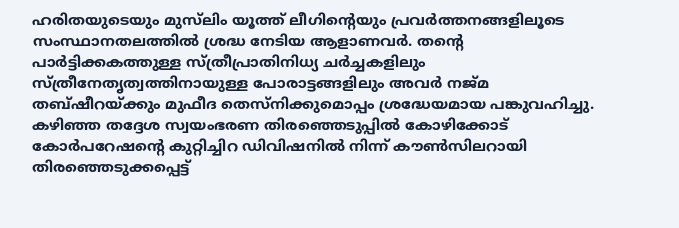ഹരിതയുടെയും മുസ്‌ലിം യൂത്ത് ലീഗിന്റെയും പ്രവര്‍ത്തനങ്ങളിലൂടെ സംസ്ഥാനതലത്തില്‍ ശ്രദ്ധ നേടിയ ആളാണവര്‍. തന്റെ പാര്‍ട്ടിക്കകത്തുള്ള സ്ത്രീപ്രാതിനിധ്യ ചര്‍ച്ചകളിലും സ്ത്രീനേതൃത്വത്തിനായുള്ള പോരാട്ടങ്ങളിലും അവര്‍ നജ്മ തബ്ഷീറയ്ക്കും മുഫീദ തെസ്‌നിക്കുമൊപ്പം ശ്രദ്ധേയമായ പങ്കുവഹിച്ചു. കഴിഞ്ഞ തദ്ദേശ സ്വയംഭരണ തിരഞ്ഞെടുപ്പില്‍ കോഴിക്കോട് കോര്‍പറേഷന്റെ കുറ്റിച്ചിറ ഡിവിഷനില്‍ നിന്ന് കൗണ്‍സിലറായി തിരഞ്ഞെടുക്കപ്പെട്ട്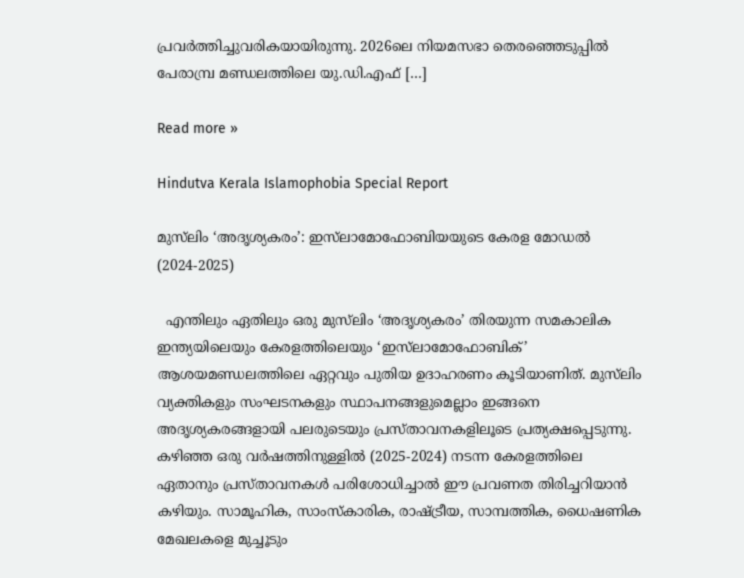പ്രവര്‍ത്തിച്ചുവരികയായിരുന്നു. 2026ലെ നിയമസഭാ തെരഞ്ഞെടുപ്പില്‍ പേരാമ്പ്ര മണ്ഡലത്തിലെ യു.ഡി.എഫ് […]

Read more »

Hindutva Kerala Islamophobia Special Report

മുസ്‍ലിം ‘അദൃശ്യകരം’: ഇസ്‍ലാമോഫോബിയയുടെ കേരള മോഡൽ (2024-2025)

  എന്തിലും ഏതിലും ഒരു മുസ്‍ലിം ‘അദൃശ്യകരം’ തിരയുന്ന സമകാലിക ഇന്ത്യയിലെയും കേരളത്തിലെയും ‘ഇസ്‍ലാമോഫോബിക്’ ആശയമണ്ഡലത്തിലെ ഏറ്റവും പുതിയ ഉദാഹരണം കൂടിയാണിത്. മുസ്‍ലിം വ്യക്തികളും സംഘടനകളും സ്ഥാപനങ്ങളുമെല്ലാം ഇങ്ങനെ അദൃശ്യകരങ്ങളായി പലരുടെയും പ്രസ്താവനകളിലൂടെ പ്രത്യക്ഷപ്പെടുന്നു. കഴിഞ്ഞ ഒരു വർഷത്തിനുള്ളിൽ (2025-2024) നടന്ന കേരളത്തിലെ ഏതാനും പ്രസ്താവനകൾ പരിശോധിച്ചാൽ ഈ പ്രവണത തിരിച്ചറിയാൻ കഴിയും. സാമൂഹിക, സാംസ്കാരിക, രാഷ്ട്രീയ, സാമ്പത്തിക, ധൈഷണിക മേഖലകളെ മുച്ചൂടും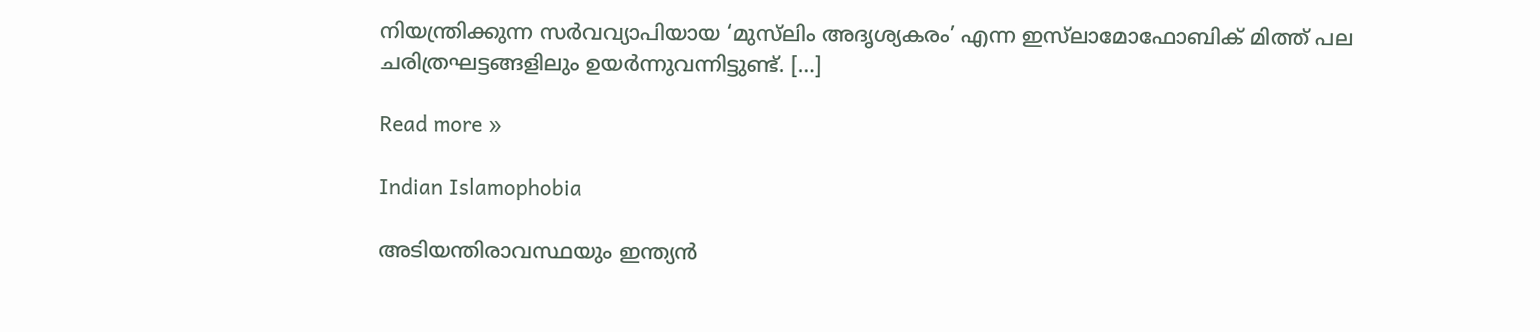നിയന്ത്രിക്കുന്ന സർവവ്യാപിയായ ‘മുസ്‍ലിം അദൃശ്യകരം’ എന്ന ഇസ്‍ലാമോഫോബിക് മിത്ത് പല ചരിത്രഘട്ടങ്ങളിലും ഉയർന്നുവന്നിട്ടുണ്ട്. […]

Read more »

Indian Islamophobia

അടിയന്തിരാവസ്ഥയും ഇന്ത്യന്‍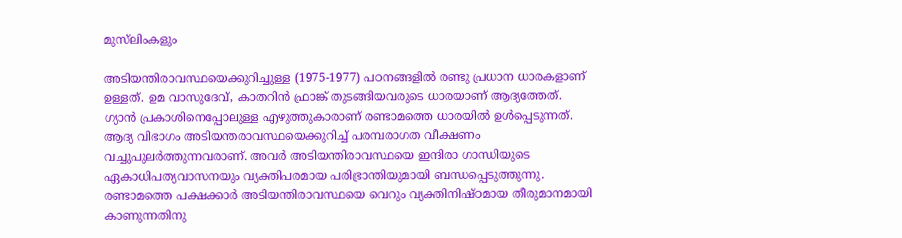മുസ്‌ലിംകളും

അടിയന്തിരാവസ്ഥയെക്കുറിച്ചുള്ള (1975-1977) പഠനങ്ങളില്‍ രണ്ടു പ്രധാന ധാരകളാണ് ഉള്ളത്. ഉമ വാസുദേവ്, കാതറിന്‍ ഫ്രാങ്ക് തുടങ്ങിയവരുടെ ധാരയാണ് ആദ്യത്തേത്. ഗ്യാന്‍ പ്രകാശിനെപ്പോലുള്ള എഴുത്തുകാരാണ് രണ്ടാമത്തെ ധാരയില്‍ ഉള്‍പ്പെടുന്നത്. ആദ്യ വിഭാഗം അടിയന്തരാവസ്ഥയെക്കുറിച്ച് പരമ്പരാഗത വീക്ഷണം വച്ചുപുലര്‍ത്തുന്നവരാണ്. അവര്‍ അടിയന്തിരാവസ്ഥയെ ഇന്ദിരാ ഗാന്ധിയുടെ ഏകാധിപത്യവാസനയും വ്യക്തിപരമായ പരിഭ്രാന്തിയുമായി ബന്ധപ്പെടുത്തുന്നു. രണ്ടാമത്തെ പക്ഷക്കാര്‍ അടിയന്തിരാവസ്ഥയെ വെറും വ്യക്തിനിഷ്ഠമായ തീരുമാനമായി കാണുന്നതിനു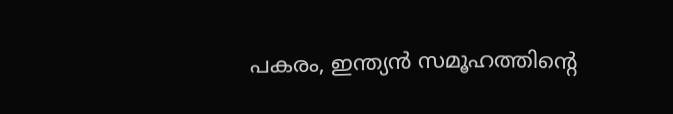പകരം, ഇന്ത്യന്‍ സമൂഹത്തിന്റെ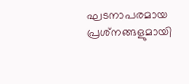ഘടനാപരമായ പ്രശ്‌നങ്ങളുമായി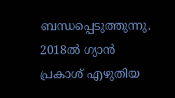ബന്ധപ്പെടുത്തുന്നു. 2018ല്‍ ഗ്യാന്‍ പ്രകാശ് എഴുതിയ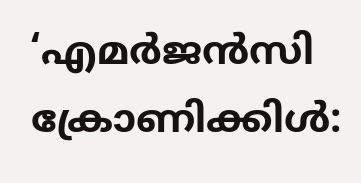‘എമര്‍ജന്‍സി ക്രോണിക്കിള്‍: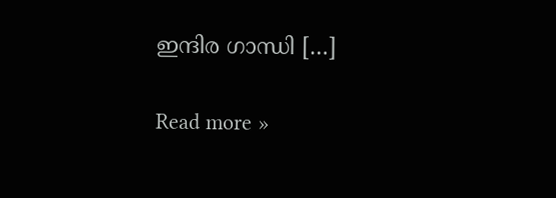ഇന്ദിര ഗാന്ധി […]

Read more »